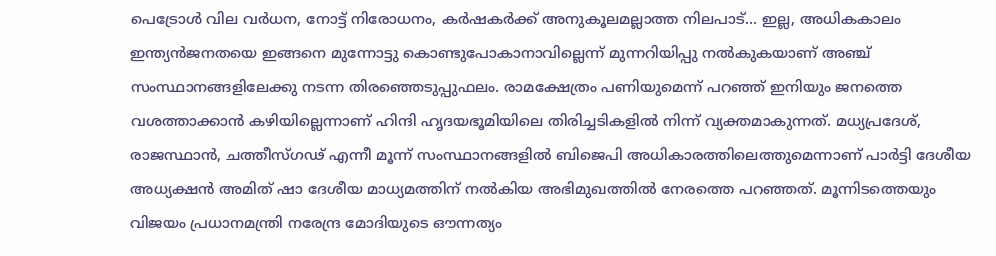പെട്രോൾ വില വർധന, നോട്ട് നിരോധനം, കർഷകർക്ക് അനുകൂലമല്ലാത്ത നിലപാട്... ഇല്ല, അധികകാലം ഇന്ത്യൻജനതയെ ഇങ്ങനെ മുന്നോട്ടു കൊണ്ടുപോകാനാവില്ലെന്ന് മുന്നറിയിപ്പു നൽകുകയാണ് അഞ്ച് സംസ്ഥാനങ്ങളിലേക്കു നടന്ന തിരഞ്ഞെടുപ്പുഫലം. രാമക്ഷേത്രം പണിയുമെന്ന് പറഞ്ഞ് ഇനിയും ജനത്തെ വശത്താക്കാൻ കഴിയില്ലെന്നാണ് ഹിന്ദി ഹൃദയഭൂമിയിലെ തിരിച്ചടികളിൽ നിന്ന് വ്യക്തമാകുന്നത്. മധ്യപ്രദേശ്, രാജസ്ഥാൻ, ചത്തീസ്ഗഢ് എന്നീ മൂന്ന് സംസ്ഥാനങ്ങളിൽ ബിജെപി അധികാരത്തിലെത്തുമെന്നാണ് പാർട്ടി ദേശീയ അധ്യക്ഷൻ അമിത് ഷാ ദേശീയ മാധ്യമത്തിന് നൽകിയ അഭിമുഖത്തിൽ നേരത്തെ പറഞ്ഞത്. മൂന്നിടത്തെയും വിജയം പ്രധാനമന്ത്രി നരേന്ദ്ര മോദിയുടെ ഔന്നത്യം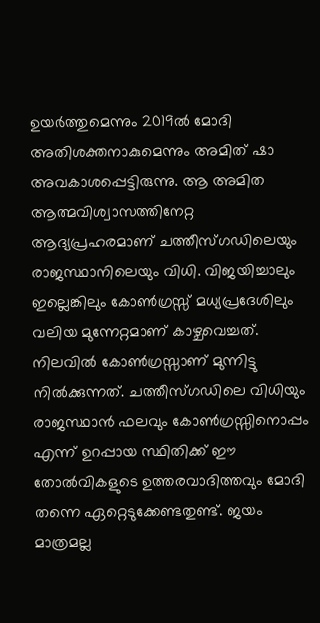ഉയർത്തുമെന്നും 2019ൽ മോദി അതിശക്തനാകുമെന്നും അമിത് ഷാ അവകാശപ്പെട്ടിരുന്നു. ആ അമിത ആത്മവിശ്വാസത്തിനേറ്റ ആദ്യപ്രഹരമാണ് ചത്തീസ്ഗഡിലെയും രാജസ്ഥാനിലെയും വിധി. വിജയിച്ചാലും ഇല്ലെങ്കിലും കോൺഗ്രസ്സ് മധ്യപ്രദേശിലും വലിയ മുന്നേറ്റമാണ് കാഴ്ചവെച്ചത്. നിലവിൽ കോൺഗ്രസ്സാണ് മുന്നിട്ടു നിൽക്കുന്നത്. ചത്തീസ്ഗഡിലെ വിധിയും രാജസ്ഥാൻ ഫലവും കോൺഗ്രസ്സിനൊപ്പം എന്ന് ഉറപ്പായ സ്ഥിതിക്ക് ഈ തോൽവികളുടെ ഉത്തരവാദിത്തവും മോദി തന്നെ ഏറ്റെടുക്കേണ്ടതുണ്ട്. ജയം മാത്രമല്ല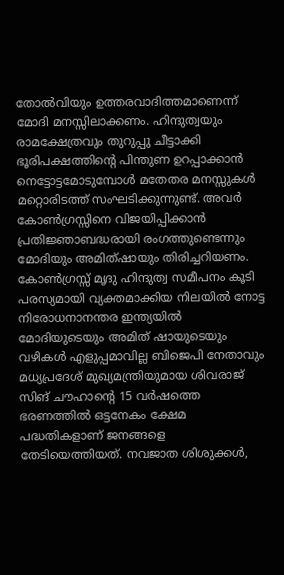തോൽവിയും ഉത്തരവാദിത്തമാണെന്ന് മോദി മനസ്സിലാക്കണം. ഹിന്ദുത്വയും രാമക്ഷേത്രവും തുറുപ്പു ചീട്ടാക്കി ഭൂരിപക്ഷത്തിന്റെ പിന്തുണ ഉറപ്പാക്കാൻ നെട്ടോട്ടമോടുമ്പോൾ മതേതര മനസ്സുകൾ മറ്റൊരിടത്ത് സംഘടിക്കുന്നുണ്ട്. അവർ കോൺഗ്രസ്സിനെ വിജയിപ്പിക്കാൻ പ്രതിജ്ഞാബദ്ധരായി രംഗത്തുണ്ടെന്നും മോദിയും അമിത്ഷായും തിരിച്ചറിയണം. കോൺഗ്രസ്സ് മൃദു ഹിന്ദുത്വ സമീപനം കൂടി പരസ്യമായി വ്യക്തമാക്കിയ നിലയിൽ നോട്ട നിരോധനാനന്തര ഇന്ത്യയിൽ മോദിയുടെയും അമിത് ഷായുടെയും വഴികൾ എളുപ്പമാവില്ല ബിജെപി നേതാവും മധ്യപ്രദേശ് മുഖ്യമന്ത്രിയുമായ ശിവരാജ് സിങ് ചൗഹാന്റെ 15 വർഷത്തെ ഭരണത്തിൽ ഒട്ടനേകം ക്ഷേമ പദ്ധതികളാണ് ജനങ്ങളെ തേടിയെത്തിയത്. നവജാത ശിശുക്കൾ,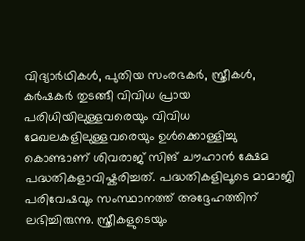വിദ്യാർഥികൾ, പുതിയ സംരഭകർ, സ്ത്രീകൾ, കർഷകർ തുടങ്ങീ വിവിധ പ്രായ പരിധിയിലുള്ളവരെയും വിവിധ മേഖലകളിലുള്ളവരെയും ഉൾക്കൊള്ളിച്ചു കൊണ്ടാണ് ശിവരാജ് സിങ് ചൗഹാൻ ക്ഷേമ പദ്ധതികളാവിഷ്കരിച്ചത്. പദ്ധതികളിലൂടെ മാമാജി പരിവേഷവും സംസ്ഥാനത്ത് അദ്ദേഹത്തിന് ലഭിച്ചിരുന്നു. സ്ത്രീകളുടെയും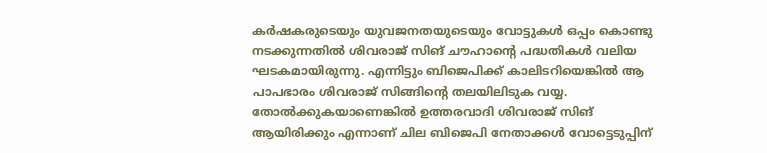കർഷകരുടെയും യുവജനതയുടെയും വോട്ടുകൾ ഒപ്പം കൊണ്ടു നടക്കുന്നതിൽ ശിവരാജ് സിങ് ചൗഹാന്റെ പദ്ധതികൾ വലിയ ഘടകമായിരുന്നു. എന്നിട്ടും ബിജെപിക്ക് കാലിടറിയെങ്കിൽ ആ പാപഭാരം ശിവരാജ് സിങ്ങിന്റെ തലയിലിടുക വയ്യ. തോൽക്കുകയാണെങ്കിൽ ഉത്തരവാദി ശിവരാജ് സിങ് ആയിരിക്കും എന്നാണ് ചില ബിജെപി നേതാക്കൾ വോട്ടെടുപ്പിന്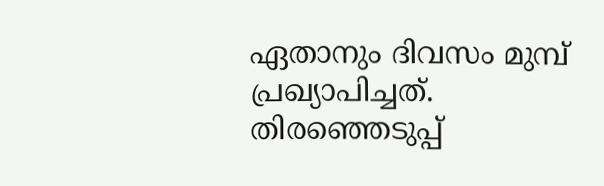ഏതാനും ദിവസം മുമ്പ് പ്രഖ്യാപിച്ചത്. തിരഞ്ഞെടുപ്പ്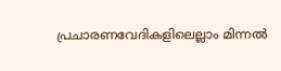പ്രചാരണവേദികളിലെല്ലാം മിന്നൽ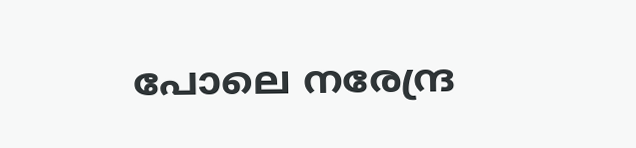പോലെ നരേന്ദ്ര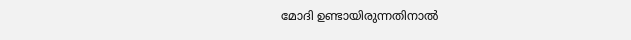മോദി ഉണ്ടായിരുന്നതിനാൽ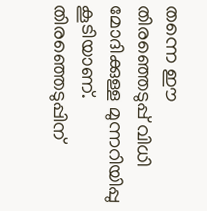തന്നെ ഈ തിരഞ്ഞെടുപ്പ് വിധി മോദിക്കുള്ള മുന്നറിയിപ്പു കൂടിയാണ്. തിരഞ്ഞെടുപ്പിന്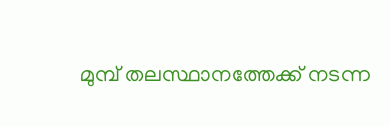മുമ്പ് തലസ്ഥാനത്തേക്ക് നടന്ന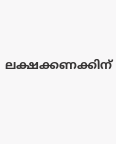ലക്ഷക്കണക്കിന്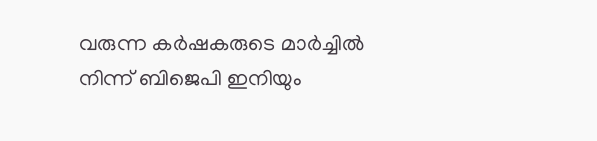വരുന്ന കർഷകരുടെ മാർച്ചിൽ നിന്ന് ബിജെപി ഇനിയും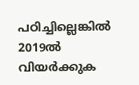പഠിച്ചില്ലെങ്കിൽ 2019ൽ വിയർക്കുക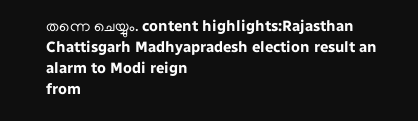തന്നെ ചെയ്യും. content highlights:Rajasthan Chattisgarh Madhyapradesh election result an alarm to Modi reign
from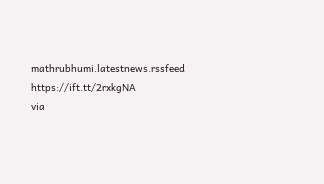mathrubhumi.latestnews.rssfeed https://ift.tt/2rxkgNA
via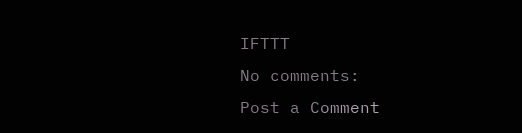IFTTT
No comments:
Post a Comment